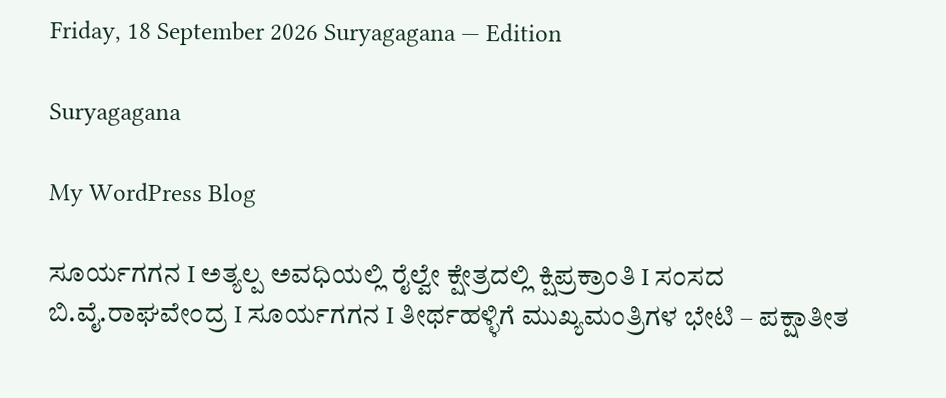Friday, 18 September 2026 Suryagagana — Edition

Suryagagana

My WordPress Blog

ಸೂರ್ಯಗಗನ I ಅತ್ಯಲ್ಪ ಅವಧಿಯಲ್ಲಿ ರೈಲ್ವೇ ಕ್ಷೇತ್ರದಲ್ಲಿ ಕ್ಷಿಪ್ರಕ್ರಾಂತಿ I ಸಂಸದ ಬಿ.ವೈ.ರಾಘವೇಂದ್ರ I ಸೂರ್ಯಗಗನ I ತೀರ್ಥಹಳ್ಳಿಗೆ ಮುಖ್ಯಮಂತ್ರಿಗಳ ಭೇಟಿ – ಪಕ್ಷಾತೀತ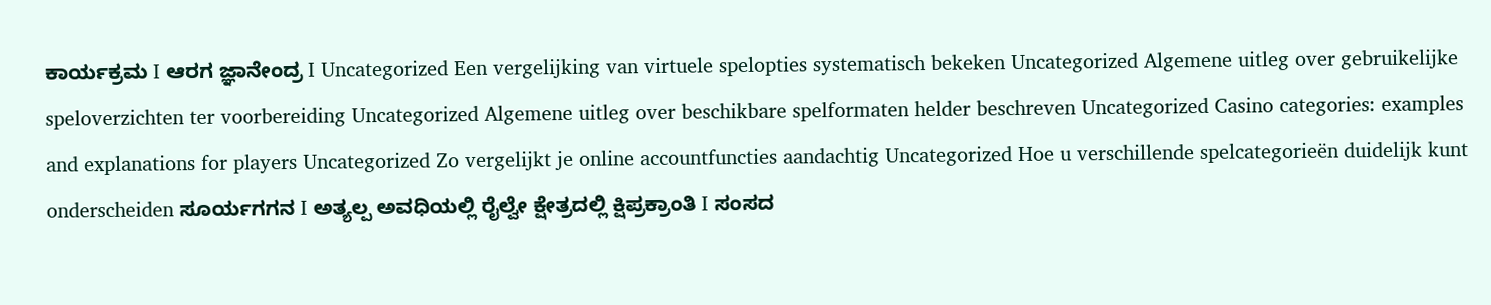ಕಾರ್ಯಕ್ರಮ I ಆರಗ ಜ್ಞಾನೇಂದ್ರ I Uncategorized Een vergelijking van virtuele spelopties systematisch bekeken Uncategorized Algemene uitleg over gebruikelijke speloverzichten ter voorbereiding Uncategorized Algemene uitleg over beschikbare spelformaten helder beschreven Uncategorized Casino categories: examples and explanations for players Uncategorized Zo vergelijkt je online accountfuncties aandachtig Uncategorized Hoe u verschillende spelcategorieën duidelijk kunt onderscheiden ಸೂರ್ಯಗಗನ I ಅತ್ಯಲ್ಪ ಅವಧಿಯಲ್ಲಿ ರೈಲ್ವೇ ಕ್ಷೇತ್ರದಲ್ಲಿ ಕ್ಷಿಪ್ರಕ್ರಾಂತಿ I ಸಂಸದ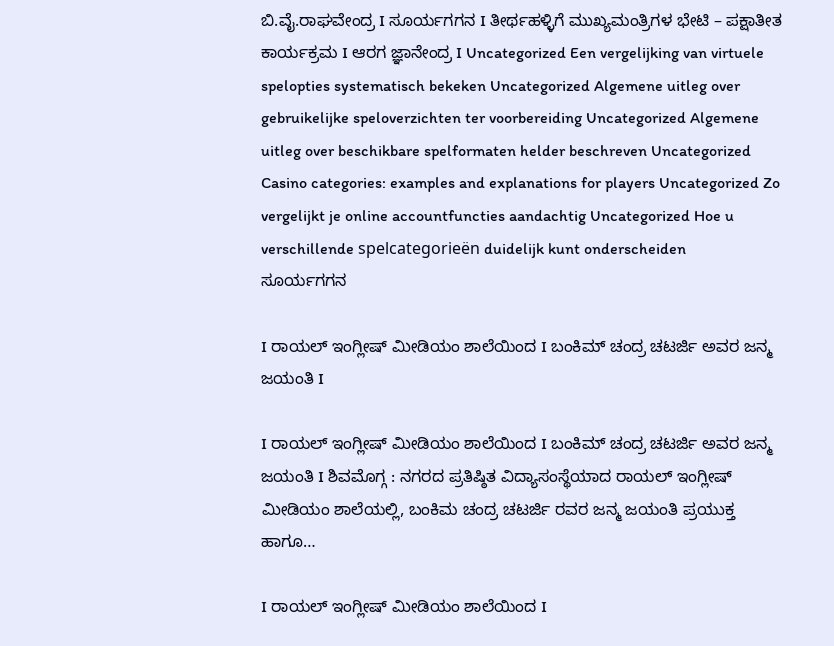ಬಿ.ವೈ.ರಾಘವೇಂದ್ರ I ಸೂರ್ಯಗಗನ I ತೀರ್ಥಹಳ್ಳಿಗೆ ಮುಖ್ಯಮಂತ್ರಿಗಳ ಭೇಟಿ – ಪಕ್ಷಾತೀತ ಕಾರ್ಯಕ್ರಮ I ಆರಗ ಜ್ಞಾನೇಂದ್ರ I Uncategorized Een vergelijking van virtuele spelopties systematisch bekeken Uncategorized Algemene uitleg over gebruikelijke speloverzichten ter voorbereiding Uncategorized Algemene uitleg over beschikbare spelformaten helder beschreven Uncategorized Casino categories: examples and explanations for players Uncategorized Zo vergelijkt je online accountfuncties aandachtig Uncategorized Hoe u verschillende spelcategorieën duidelijk kunt onderscheiden
ಸೂರ್ಯಗಗನ

I ರಾಯಲ್ ಇಂಗ್ಲೀಷ್ ಮೀಡಿಯಂ ಶಾಲೆಯಿಂದ I ಬಂಕಿಮ್ ಚಂದ್ರ ಚಟರ್ಜಿ ಅವರ ಜನ್ಮ ಜಯಂತಿ I

I ರಾಯಲ್ ಇಂಗ್ಲೀಷ್ ಮೀಡಿಯಂ ಶಾಲೆಯಿಂದ I ಬಂಕಿಮ್ ಚಂದ್ರ ಚಟರ್ಜಿ ಅವರ ಜನ್ಮ ಜಯಂತಿ I ಶಿವಮೊಗ್ಗ : ನಗರದ ಪ್ರತಿಷ್ಠಿತ ವಿದ್ಯಾಸಂಸ್ಥೆಯಾದ ರಾಯಲ್ ಇಂಗ್ಲೀಷ್ ಮೀಡಿಯಂ ಶಾಲೆಯಲ್ಲಿ, ಬಂಕಿಮ ಚಂದ್ರ ಚಟರ್ಜಿ ರವರ ಜನ್ಮ ಜಯಂತಿ ಪ್ರಯುಕ್ತ ಹಾಗೂ…

I ರಾಯಲ್ ಇಂಗ್ಲೀಷ್ ಮೀಡಿಯಂ ಶಾಲೆಯಿಂದ I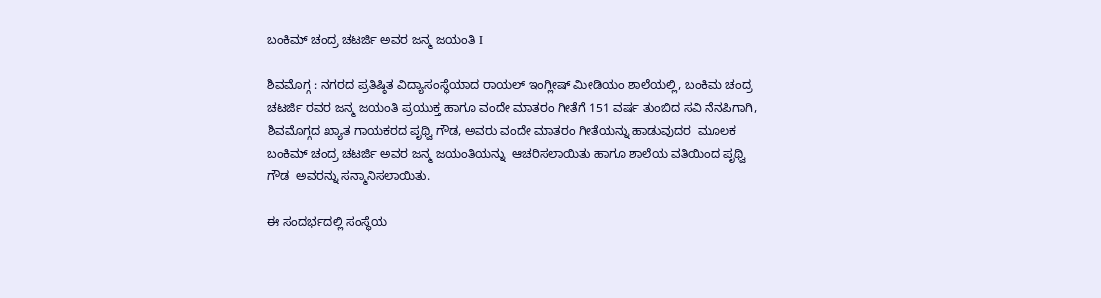ಬಂಕಿಮ್ ಚಂದ್ರ ಚಟರ್ಜಿ ಅವರ ಜನ್ಮ ಜಯಂತಿ I

ಶಿವಮೊಗ್ಗ : ನಗರದ ಪ್ರತಿಷ್ಠಿತ ವಿದ್ಯಾಸಂಸ್ಥೆಯಾದ ರಾಯಲ್ ಇಂಗ್ಲೀಷ್ ಮೀಡಿಯಂ ಶಾಲೆಯಲ್ಲಿ, ಬಂಕಿಮ ಚಂದ್ರ ಚಟರ್ಜಿ ರವರ ಜನ್ಮ ಜಯಂತಿ ಪ್ರಯುಕ್ತ ಹಾಗೂ ವಂದೇ ಮಾತರಂ ಗೀತೆಗೆ 151 ವರ್ಷ ತುಂಬಿದ ಸವಿ ನೆನಪಿಗಾಗಿ, ಶಿವಮೊಗ್ಗದ ಖ್ಯಾತ ಗಾಯಕರದ ಪೃಥ್ವಿ ಗೌಡ, ಅವರು ವಂದೇ ಮಾತರಂ ಗೀತೆಯನ್ನು ಹಾಡುವುದರ  ಮೂಲಕ  ಬಂಕಿಮ್ ಚಂದ್ರ ಚಟರ್ಜಿ ಅವರ ಜನ್ಮ ಜಯಂತಿಯನ್ನು  ಆಚರಿಸಲಾಯಿತು ಹಾಗೂ ಶಾಲೆಯ ವತಿಯಿಂದ ಪೃಥ್ವಿ ಗೌಡ  ಅವರನ್ನು ಸನ್ಮಾನಿಸಲಾಯಿತು.

ಈ ಸಂದರ್ಭದಲ್ಲಿ ಸಂಸ್ಥೆಯ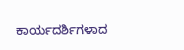ಕಾರ್ಯದರ್ಶಿಗಳಾದ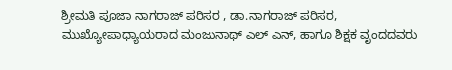ಶ್ರೀಮತಿ ಪೂಜಾ ನಾಗರಾಜ್ ಪರಿಸರ , ಡಾ.ನಾಗರಾಜ್ ಪರಿಸರ, ಮುಖ್ಯೋಪಾಧ್ಯಾಯರಾದ ಮಂಜುನಾಥ್ ಎಲ್ ಎನ್, ಹಾಗೂ ಶಿಕ್ಷಕ ವೃಂದದವರು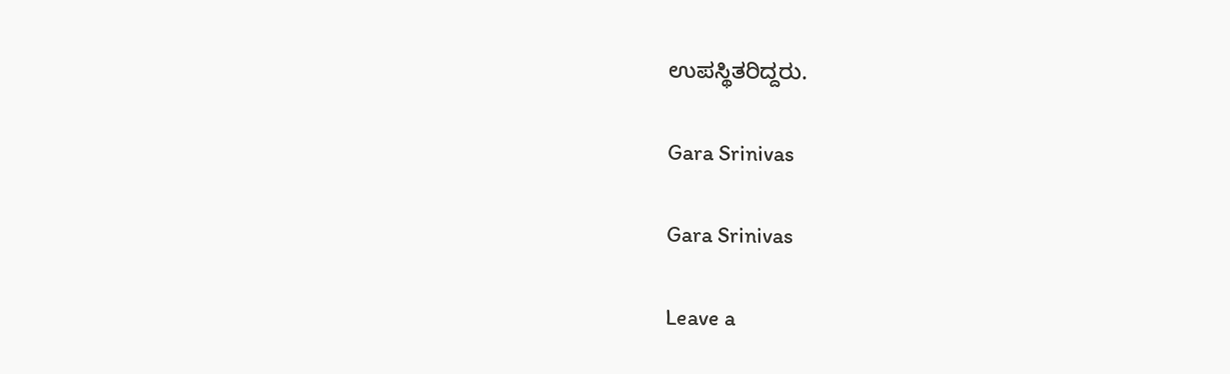ಉಪಸ್ಥಿತರಿದ್ದರು.

Gara Srinivas

Gara Srinivas

Leave a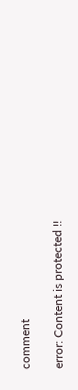comment

error: Content is protected !!